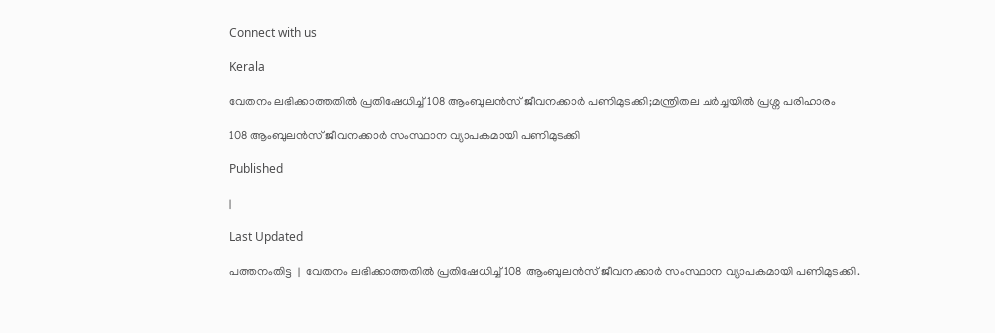Connect with us

Kerala

വേതനം ലഭിക്കാത്തതില്‍ പ്രതിഷേധിച്ച് 108 ആംബുലന്‍സ് ജീവനക്കാര്‍ പണിമുടക്കി;മന്ത്രിതല ചര്‍ച്ചയില്‍ പ്രശ്ന പരിഹാരം

108 ആംബുലന്‍സ് ജീവനക്കാര്‍ സംസ്ഥാന വ്യാപകമായി പണിമുടക്കി

Published

|

Last Updated

പത്തനംതിട്ട  |  വേതനം ലഭിക്കാത്തതില്‍ പ്രതിഷേധിച്ച് 108 ആംബുലന്‍സ് ജീവനക്കാര്‍ സംസ്ഥാന വ്യാപകമായി പണിമുടക്കി.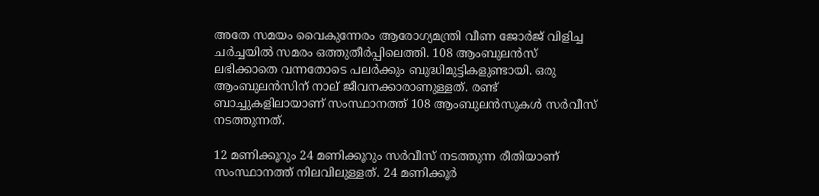അതേ സമയം വൈകുന്നേരം ആരോഗ്യമന്ത്രി വീണ ജോര്‍ജ് വിളിച്ച ചര്‍ച്ചയില്‍ സമരം ഒത്തുതീര്‍പ്പിലെത്തി. 108 ആംബുലന്‍സ് ലഭിക്കാതെ വന്നതോടെ പലര്‍ക്കും ബുദ്ധിമുട്ടികളുണ്ടായി. ഒരു ആംബുലന്‍സിന് നാല് ജീവനക്കാരാണുള്ളത്. രണ്ട് ബാച്ചുകളിലായാണ് സംസ്ഥാനത്ത് 108 ആംബുലന്‍സുകള്‍ സര്‍വീസ് നടത്തുന്നത്.

12 മണിക്കൂറും 24 മണിക്കൂറും സര്‍വീസ് നടത്തുന്ന രീതിയാണ് സംസ്ഥാനത്ത് നിലവിലുള്ളത്. 24 മണിക്കൂര്‍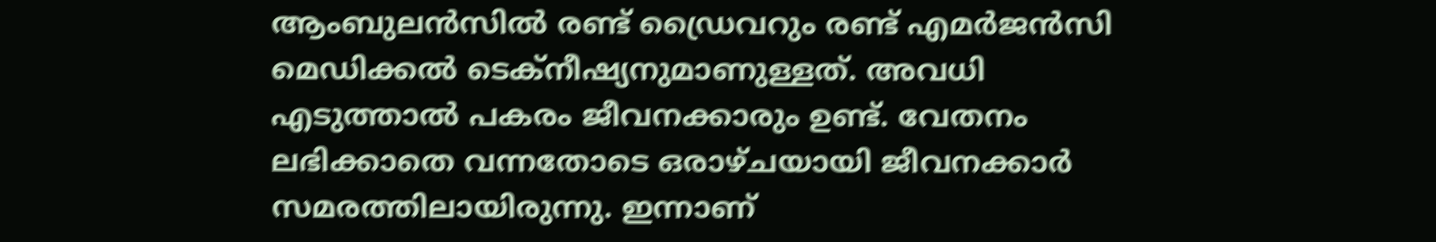ആംബുലന്‍സില്‍ രണ്ട് ഡ്രൈവറും രണ്ട് എമര്‍ജന്‍സി മെഡിക്കല്‍ ടെക്‌നീഷ്യനുമാണുള്ളത്. അവധി എടുത്താല്‍ പകരം ജീവനക്കാരും ഉണ്ട്. വേതനം ലഭിക്കാതെ വന്നതോടെ ഒരാഴ്ചയായി ജീവനക്കാര്‍ സമരത്തിലായിരുന്നു. ഇന്നാണ്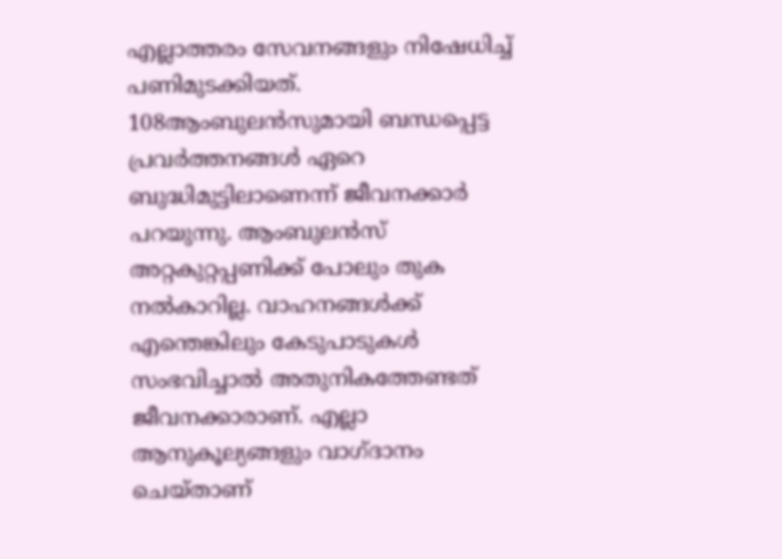എല്ലാത്തരം സേവനങ്ങളും നിഷേധിച്ച് പണിമുടക്കിയത്. 108ആംബുലന്‍സുമായി ബന്ധപ്പെട്ട പ്രവര്‍ത്തനങ്ങള്‍ ഏറെ ബുദ്ധിമുട്ടിലാണെന്ന് ജീവനക്കാര്‍ പറയുന്നു. ആംബുലന്‍സ് അറ്റകുറ്റപ്പണിക്ക് പോലും തുക നല്‍കാറില്ല. വാഹനങ്ങള്‍ക്ക് എന്തെങ്കിലും കേടുപാടുകള്‍ സംഭവിച്ചാല്‍ അതുനികത്തേണ്ടത് ജീവനക്കാരാണ്. എല്ലാ ആനുകൂല്യങ്ങളും വാഗ്ദാനം ചെയ്താണ്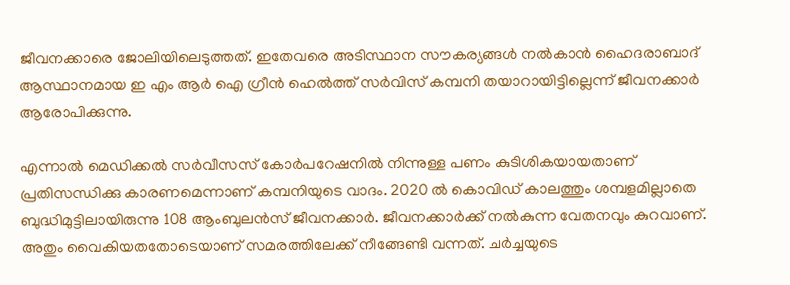ജീവനക്കാരെ ജോലിയിലെടുത്തത്. ഇതേവരെ അടിസ്ഥാന സൗകര്യങ്ങള്‍ നല്‍കാന്‍ ഹൈദരാബാദ് ആസ്ഥാനമായ ഇ എം ആര്‍ ഐ ഗ്രീന്‍ ഹെല്‍ത്ത് സര്‍വിസ് കമ്പനി തയാറായിട്ടില്ലെന്ന് ജീവനക്കാര്‍ ആരോപിക്കുന്നു.

എന്നാല്‍ മെഡിക്കല്‍ സര്‍വീസസ് കോര്‍പറേഷനില്‍ നിന്നുള്ള പണം കുടിശികയായതാണ് പ്രതിസന്ധിക്കു കാരണമെന്നാണ് കമ്പനിയുടെ വാദം. 2020 ല്‍ കൊവിഡ് കാലത്തും ശമ്പളമില്ലാതെ ബുദ്ധിമുട്ടിലായിരുന്നു 108 ആംബുലന്‍സ് ജീവനക്കാര്‍. ജീവനക്കാര്‍ക്ക് നല്‍കുന്ന വേതനവും കുറവാണ്. അതും വൈകിയതതോടെയാണ് സമരത്തിലേക്ക് നീങ്ങേണ്ടി വന്നത്. ചര്‍ച്ചയുടെ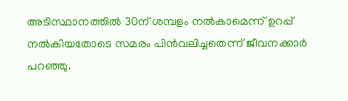അടിസ്ഥാനത്തില്‍ 30ന് ശമ്പളം നല്‍കാമെന്ന് ഉറപ്പ് നല്‍കിയതോടെ സമരം പിന്‍വലിച്ചതെന്ന് ജീവനക്കാര്‍ പറഞ്ഞു.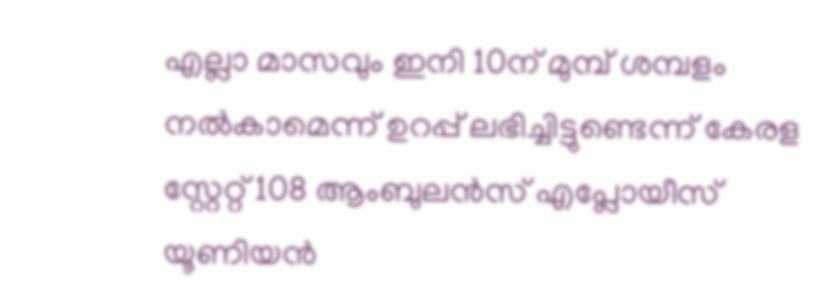എല്ലാ മാസവും ഇനി 10ന് മുമ്പ് ശമ്പളം നല്‍കാമെന്ന് ഉറപ്പ് ലഭിച്ചിട്ടുണ്ടെന്ന് കേരള സ്റ്റേറ്റ് 108 ആംബുലന്‍സ് എപ്ലോയീസ് യൂണിയന്‍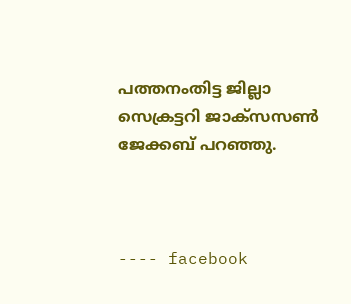പത്തനംതിട്ട ജില്ലാ സെക്രട്ടറി ജാക്സസണ്‍ ജേക്കബ് പറഞ്ഞു.



---- facebook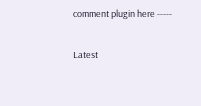comment plugin here -----

Latest